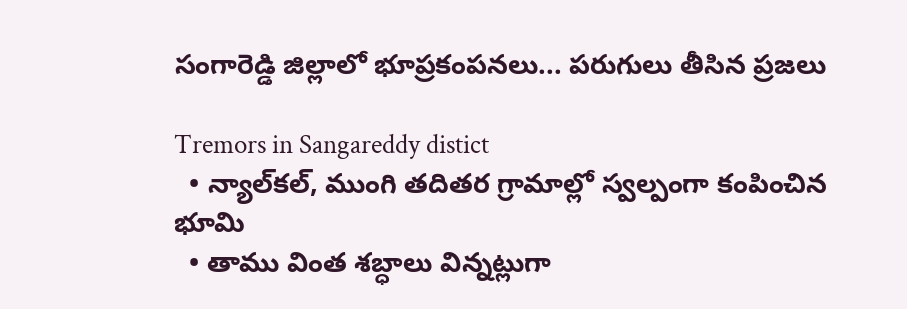సంగారెడ్డి జిల్లాలో భూప్రకంపనలు... పరుగులు తీసిన ప్రజలు

Tremors in Sangareddy distict
  • న్యాల్‌కల్, ముంగి తదితర గ్రామాల్లో స్వల్పంగా కంపించిన భూమి
  • తాము వింత శబ్ధాలు విన్నట్లుగా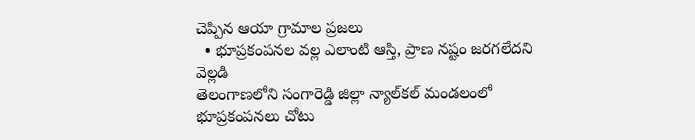చెప్పిన ఆయా గ్రామాల ప్రజలు
  • భూప్రకంపనల వల్ల ఎలాంటి ఆస్తి, ప్రాణ నష్టం జరగలేదని వెల్లడి
తెలంగాణలోని సంగారెడ్డి జిల్లా న్యాల్‌కల్ మండలంలో భూప్రకంపనలు చోటు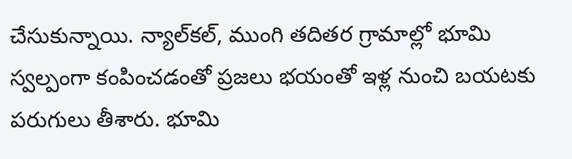చేసుకున్నాయి. న్యాల్‌కల్, ముంగి తదితర గ్రామాల్లో భూమి స్వల్పంగా కంపించడంతో ప్రజలు భయంతో ఇళ్ల నుంచి బయటకు పరుగులు తీశారు. భూమి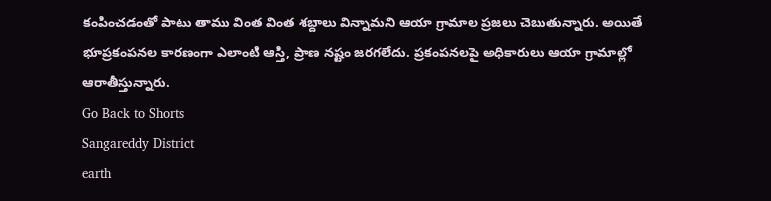కంపించడంతో పాటు తాము వింత వింత శబ్దాలు విన్నామని ఆయా గ్రామాల ప్రజలు చెబుతున్నారు. అయితే భూప్రకంపనల కారణంగా ఎలాంటి ఆస్తి, ప్రాణ నష్టం జరగలేదు. ప్రకంపనలపై అధికారులు ఆయా గ్రామాల్లో ఆరాతీస్తున్నారు.
Go Back to Shorts
Sangareddy District
earth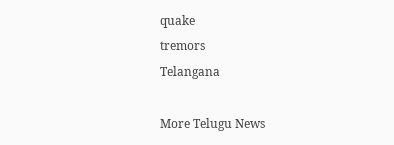quake
tremors
Telangana

More Telugu News